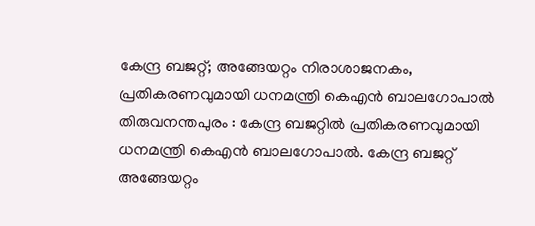കേന്ദ്ര ബജറ്റ്; അങ്ങേയറ്റം നിരാശാജനകം, പ്രതികരണവുമായി ധനമന്ത്രി കെഎൻ ബാലഗോപാൽ
തിരുവനന്തപുരം : കേന്ദ്ര ബജറ്റിൽ പ്രതികരണവുമായി ധനമന്ത്രി കെഎൻ ബാലഗോപാൽ. കേന്ദ്ര ബജറ്റ് അങ്ങേയറ്റം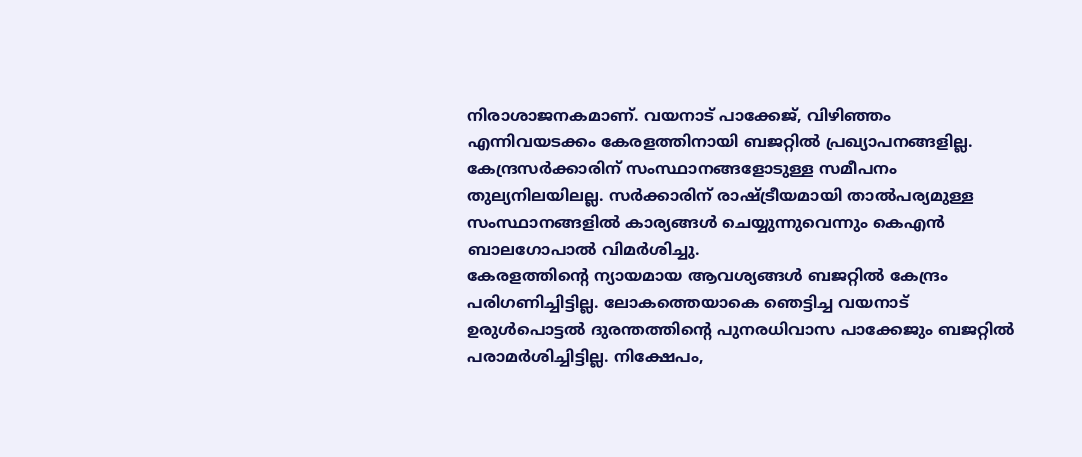നിരാശാജനകമാണ്. വയനാട് പാക്കേജ്, വിഴിഞ്ഞം എന്നിവയടക്കം കേരളത്തിനായി ബജറ്റിൽ പ്രഖ്യാപനങ്ങളില്ല. കേന്ദ്രസർക്കാരിന് സംസ്ഥാനങ്ങളോടുള്ള സമീപനം തുല്യനിലയിലല്ല. സർക്കാരിന് രാഷ്ട്രീയമായി താൽപര്യമുള്ള സംസ്ഥാനങ്ങളിൽ കാര്യങ്ങൾ ചെയ്യുന്നുവെന്നും കെഎൻ ബാലഗോപാൽ വിമർശിച്ചു.
കേരളത്തിൻ്റെ ന്യായമായ ആവശ്യങ്ങൾ ബജറ്റിൽ കേന്ദ്രം പരിഗണിച്ചിട്ടില്ല. ലോകത്തെയാകെ ഞെട്ടിച്ച വയനാട് ഉരുൾപൊട്ടൽ ദുരന്തത്തിൻ്റെ പുനരധിവാസ പാക്കേജും ബജറ്റിൽ പരാമർശിച്ചിട്ടില്ല. നിക്ഷേപം,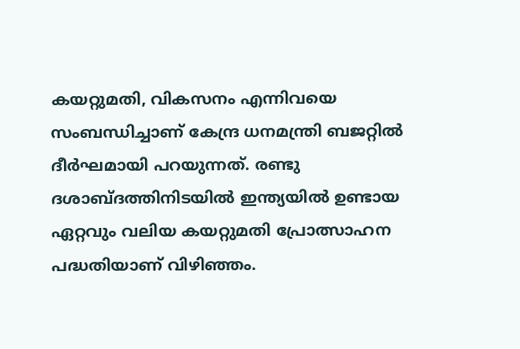കയറ്റുമതി, വികസനം എന്നിവയെ സംബന്ധിച്ചാണ് കേന്ദ്ര ധനമന്ത്രി ബജറ്റിൽ ദീർഘമായി പറയുന്നത്. രണ്ടു ദശാബ്ദത്തിനിടയിൽ ഇന്ത്യയിൽ ഉണ്ടായ ഏറ്റവും വലിയ കയറ്റുമതി പ്രോത്സാഹന പദ്ധതിയാണ് വിഴിഞ്ഞം.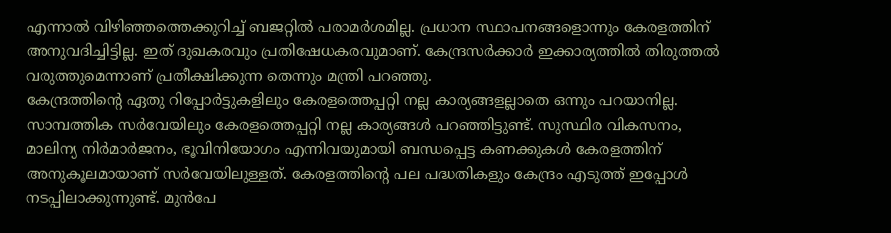എന്നാൽ വിഴിഞ്ഞത്തെക്കുറിച്ച് ബജറ്റിൽ പരാമർശമില്ല. പ്രധാന സ്ഥാപനങ്ങളൊന്നും കേരളത്തിന് അനുവദിച്ചിട്ടില്ല. ഇത് ദുഖകരവും പ്രതിഷേധകരവുമാണ്. കേന്ദ്രസർക്കാർ ഇക്കാര്യത്തിൽ തിരുത്തൽ വരുത്തുമെന്നാണ് പ്രതീക്ഷിക്കുന്ന തെന്നും മന്ത്രി പറഞ്ഞു.
കേന്ദ്രത്തിൻ്റെ ഏതു റിപ്പോർട്ടുകളിലും കേരളത്തെപ്പറ്റി നല്ല കാര്യങ്ങളല്ലാതെ ഒന്നും പറയാനില്ല. സാമ്പത്തിക സർവേയിലും കേരളത്തെപ്പറ്റി നല്ല കാര്യങ്ങൾ പറഞ്ഞിട്ടുണ്ട്. സുസ്ഥിര വികസനം, മാലിന്യ നിർമാർജനം, ഭൂവിനിയോഗം എന്നിവയുമായി ബന്ധപ്പെട്ട കണക്കുകൾ കേരളത്തിന് അനുകൂലമായാണ് സർവേയിലുള്ളത്. കേരളത്തിൻ്റെ പല പദ്ധതികളും കേന്ദ്രം എടുത്ത് ഇപ്പോൾ നടപ്പിലാക്കുന്നുണ്ട്. മുൻപേ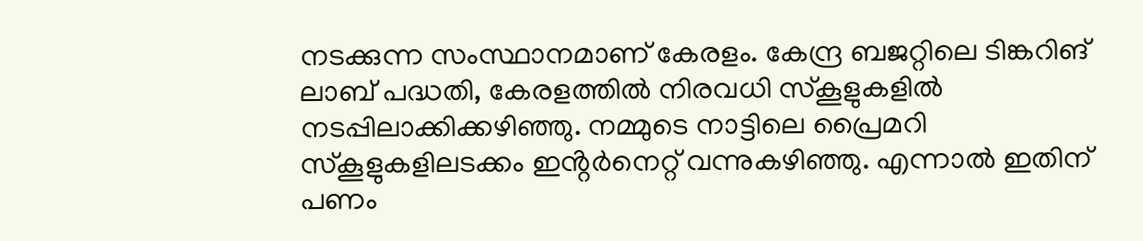നടക്കുന്ന സംസ്ഥാനമാണ് കേരളം. കേന്ദ്ര ബജറ്റിലെ ടിങ്കറിങ് ലാബ് പദ്ധതി, കേരളത്തിൽ നിരവധി സ്കൂളുകളിൽ നടപ്പിലാക്കിക്കഴിഞ്ഞു. നമ്മുടെ നാട്ടിലെ പ്രൈമറി സ്കൂളുകളിലടക്കം ഇൻ്റർനെറ്റ് വന്നുകഴിഞ്ഞു. എന്നാൽ ഇതിന് പണം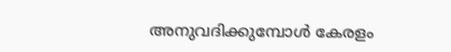അനുവദിക്കുമ്പോൾ കേരളം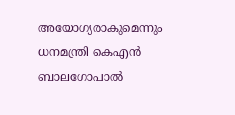അയോഗ്യരാകുമെന്നും ധനമന്ത്രി കെഎൻ ബാലഗോപാൽ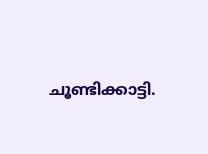ചൂണ്ടിക്കാട്ടി.